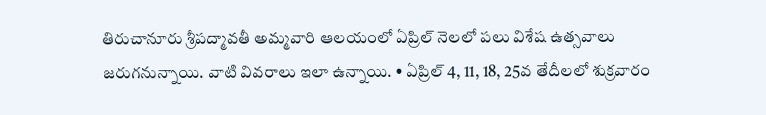తిరుచానూరు శ్రీపద్మావతీ అమ్మవారి ఆలయంలో ఏప్రిల్ నెలలో పలు విశేష ఉత్సవాలు జరుగనున్నాయి. వాటి వివరాలు ఇలా ఉన్నాయి. • ఏప్రిల్ 4, 11, 18, 25వ తేదీలలో శుక్రవారం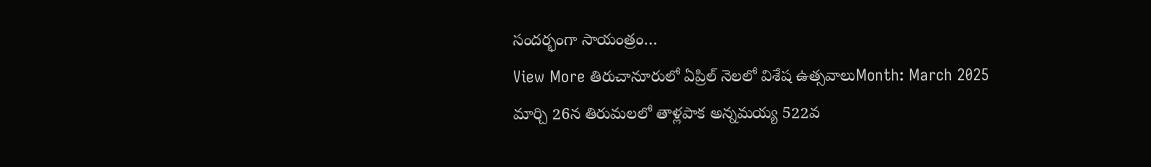సందర్భంగా సాయంత్రం…
View More తిరుచానూరులో ఏప్రిల్ నెలలో విశేష ఉత్సవాలుMonth: March 2025
మార్చి 26న తిరుమలలో తాళ్లపాక అన్నమయ్య 522వ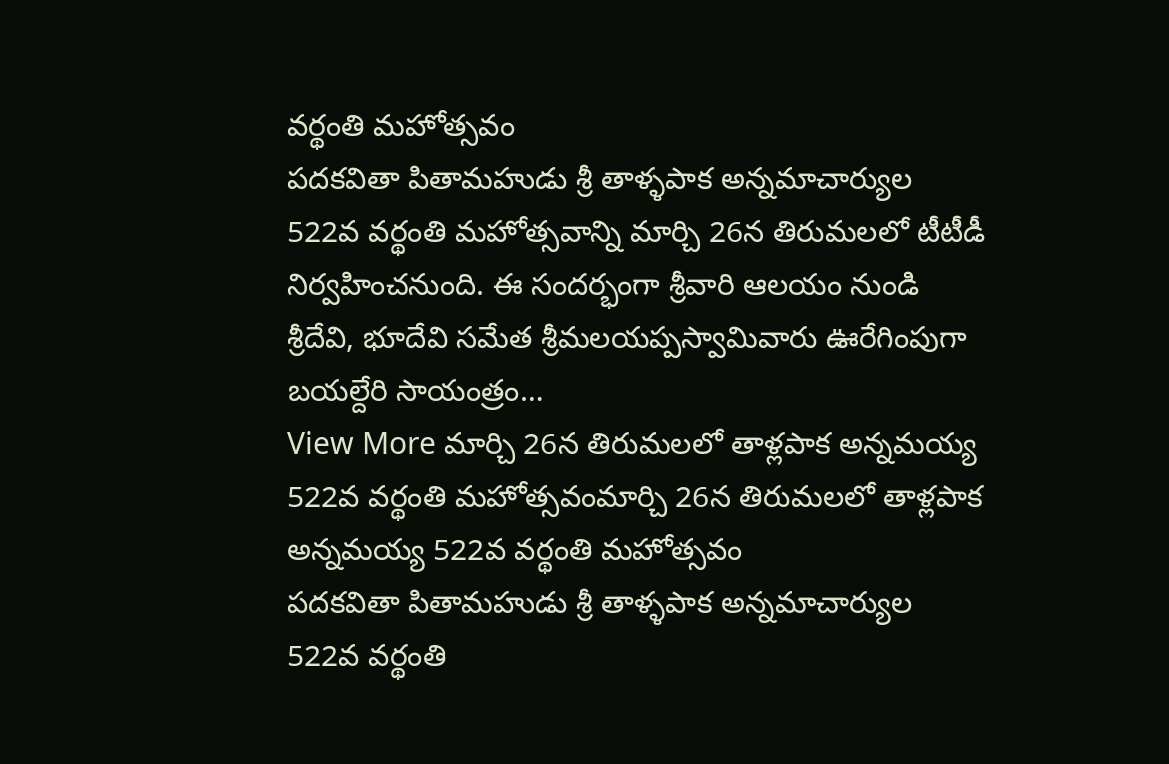వర్థంతి మహోత్సవం
పదకవితా పితామహుడు శ్రీ తాళ్ళపాక అన్నమాచార్యుల 522వ వర్థంతి మహోత్సవాన్ని మార్చి 26న తిరుమలలో టీటీడీ నిర్వహించనుంది. ఈ సందర్భంగా శ్రీవారి ఆలయం నుండి శ్రీదేవి, భూదేవి సమేత శ్రీమలయప్పస్వామివారు ఊరేగింపుగా బయల్దేరి సాయంత్రం…
View More మార్చి 26న తిరుమలలో తాళ్లపాక అన్నమయ్య 522వ వర్థంతి మహోత్సవంమార్చి 26న తిరుమలలో తాళ్లపాక అన్నమయ్య 522వ వర్థంతి మహోత్సవం
పదకవితా పితామహుడు శ్రీ తాళ్ళపాక అన్నమాచార్యుల 522వ వర్థంతి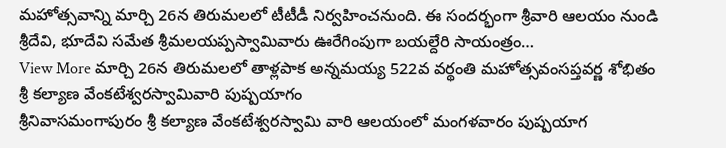మహోత్సవాన్ని మార్చి 26న తిరుమలలో టీటీడీ నిర్వహించనుంది. ఈ సందర్భంగా శ్రీవారి ఆలయం నుండి శ్రీదేవి, భూదేవి సమేత శ్రీమలయప్పస్వామివారు ఊరేగింపుగా బయల్దేరి సాయంత్రం…
View More మార్చి 26న తిరుమలలో తాళ్లపాక అన్నమయ్య 522వ వర్థంతి మహోత్సవంసప్తవర్ణ శోభితం శ్రీ కల్యాణ వేంకటేశ్వరస్వామివారి పుష్పయాగం
శ్రీనివాసమంగాపురం శ్రీ కల్యాణ వేంకటేశ్వరస్వామి వారి ఆలయంలో మంగళవారం పుష్పయాగ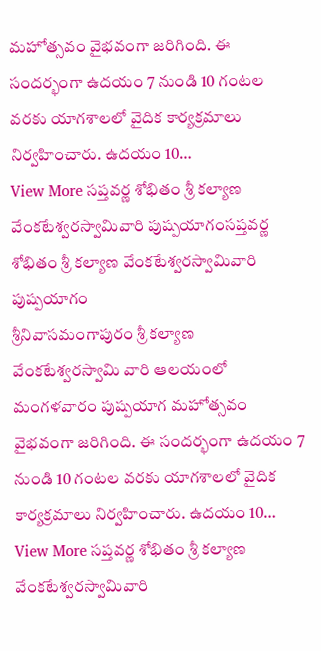మహోత్సవం వైభవంగా జరిగింది. ఈ సందర్భంగా ఉదయం 7 నుండి 10 గంటల వరకు యాగశాలలో వైదిక కార్యక్రమాలు నిర్వహించారు. ఉదయం 10…
View More సప్తవర్ణ శోభితం శ్రీ కల్యాణ వేంకటేశ్వరస్వామివారి పుష్పయాగంసప్తవర్ణ శోభితం శ్రీ కల్యాణ వేంకటేశ్వరస్వామివారి పుష్పయాగం
శ్రీనివాసమంగాపురం శ్రీ కల్యాణ వేంకటేశ్వరస్వామి వారి ఆలయంలో మంగళవారం పుష్పయాగ మహోత్సవం వైభవంగా జరిగింది. ఈ సందర్భంగా ఉదయం 7 నుండి 10 గంటల వరకు యాగశాలలో వైదిక కార్యక్రమాలు నిర్వహించారు. ఉదయం 10…
View More సప్తవర్ణ శోభితం శ్రీ కల్యాణ వేంకటేశ్వరస్వామివారి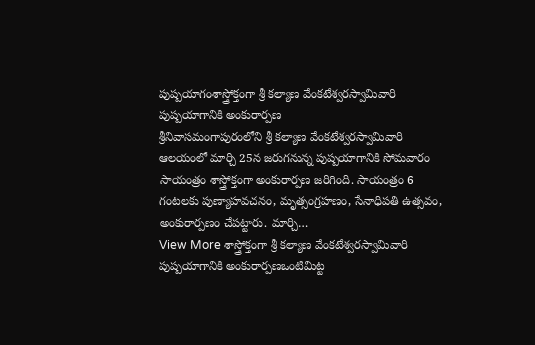పుష్పయాగంశాస్త్రోక్తంగా శ్రీ కల్యాణ వేంకటేశ్వరస్వామివారి పుష్పయాగానికి అంకురార్పణ
శ్రీనివాసమంగాపురంలోని శ్రీ కల్యాణ వేంకటేశ్వరస్వామివారి ఆలయంలో మార్చి 25న జరుగనున్న పుష్పయాగానికి సోమవారం సాయంత్రం శాస్త్రోక్తంగా అంకురార్పణ జరిగింది. సాయంత్రం 6 గంటలకు పుణ్యాహవచనం, మృత్సంగ్రహణం, సేనాధిపతి ఉత్సవం, అంకురార్పణం చేపట్టారు. మార్చి…
View More శాస్త్రోక్తంగా శ్రీ కల్యాణ వేంకటేశ్వరస్వామివారి పుష్పయాగానికి అంకురార్పణఒంటిమిట్ట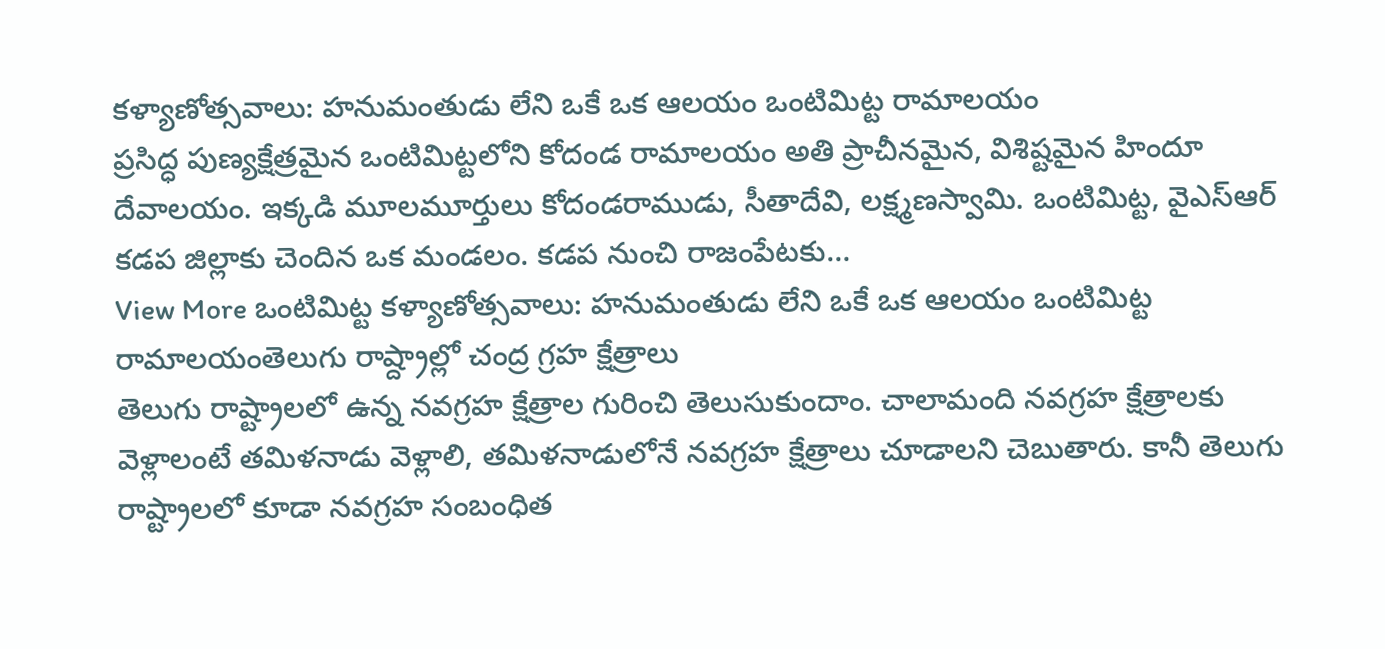కళ్యాణోత్సవాలు: హనుమంతుడు లేని ఒకే ఒక ఆలయం ఒంటిమిట్ట రామాలయం
ప్రసిద్ధ పుణ్యక్షేత్రమైన ఒంటిమిట్టలోని కోదండ రామాలయం అతి ప్రాచీనమైన, విశిష్టమైన హిందూ దేవాలయం. ఇక్కడి మూలమూర్తులు కోదండరాముడు, సీతాదేవి, లక్ష్మణస్వామి. ఒంటిమిట్ట, వైఎస్ఆర్ కడప జిల్లాకు చెందిన ఒక మండలం. కడప నుంచి రాజంపేటకు…
View More ఒంటిమిట్ట కళ్యాణోత్సవాలు: హనుమంతుడు లేని ఒకే ఒక ఆలయం ఒంటిమిట్ట రామాలయంతెలుగు రాష్ద్రాల్లో చంద్ర గ్రహ క్షేత్రాలు
తెలుగు రాష్ట్రాలలో ఉన్న నవగ్రహ క్షేత్రాల గురించి తెలుసుకుందాం. చాలామంది నవగ్రహ క్షేత్రాలకు వెళ్లాలంటే తమిళనాడు వెళ్లాలి, తమిళనాడులోనే నవగ్రహ క్షేత్రాలు చూడాలని చెబుతారు. కానీ తెలుగు రాష్ట్రాలలో కూడా నవగ్రహ సంబంధిత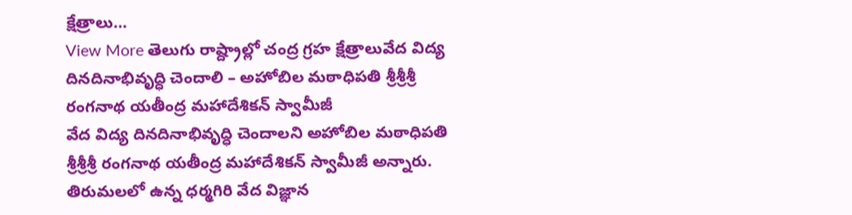క్షేత్రాలు…
View More తెలుగు రాష్ద్రాల్లో చంద్ర గ్రహ క్షేత్రాలువేద విద్య దినదినాభివృద్ధి చెందాలి – అహోబిల మఠాధిపతి శ్రీశ్రీశ్రీ రంగనాథ యతీంద్ర మహాదేశికన్ స్వామీజీ
వేద విద్య దినదినాభివృద్ధి చెందాలని అహోబిల మఠాధిపతి శ్రీశ్రీశ్రీ రంగనాథ యతీంద్ర మహాదేశికన్ స్వామీజీ అన్నారు. తిరుమలలో ఉన్న ధర్మగిరి వేద విజ్ఞాన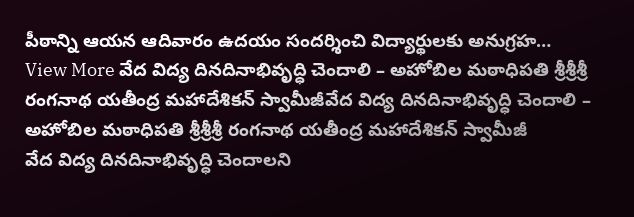పీఠాన్ని ఆయన ఆదివారం ఉదయం సందర్శించి విద్యార్థులకు అనుగ్రహ…
View More వేద విద్య దినదినాభివృద్ధి చెందాలి – అహోబిల మఠాధిపతి శ్రీశ్రీశ్రీ రంగనాథ యతీంద్ర మహాదేశికన్ స్వామీజీవేద విద్య దినదినాభివృద్ధి చెందాలి – అహోబిల మఠాధిపతి శ్రీశ్రీశ్రీ రంగనాథ యతీంద్ర మహాదేశికన్ స్వామీజీ
వేద విద్య దినదినాభివృద్ధి చెందాలని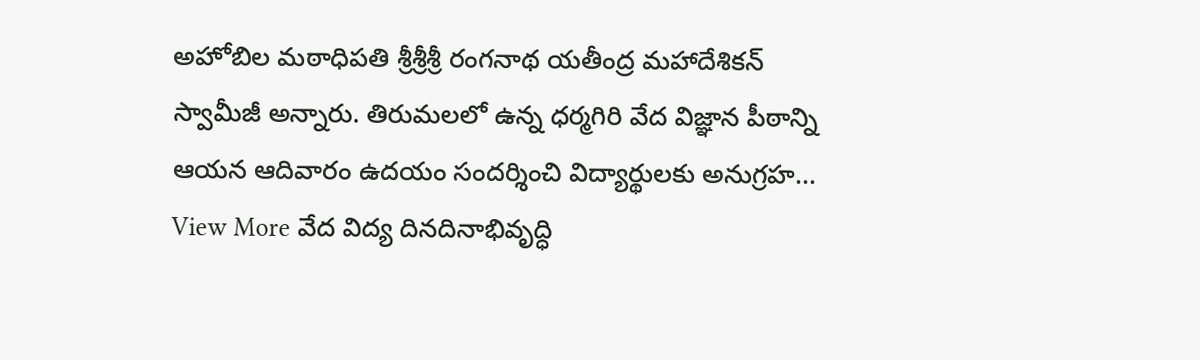అహోబిల మఠాధిపతి శ్రీశ్రీశ్రీ రంగనాథ యతీంద్ర మహాదేశికన్ స్వామీజీ అన్నారు. తిరుమలలో ఉన్న ధర్మగిరి వేద విజ్ఞాన పీఠాన్ని ఆయన ఆదివారం ఉదయం సందర్శించి విద్యార్థులకు అనుగ్రహ…
View More వేద విద్య దినదినాభివృద్ధి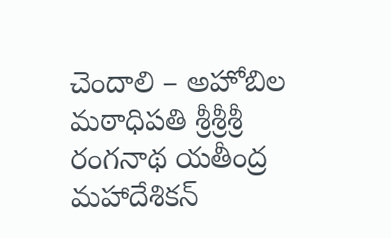చెందాలి – అహోబిల మఠాధిపతి శ్రీశ్రీశ్రీ రంగనాథ యతీంద్ర మహాదేశికన్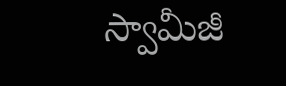స్వామీజీ